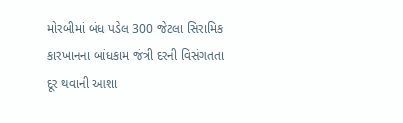મોરબીમાં બંધ પડેલ 300 જેટલા સિરામિક કારખાનના બાંધકામ જંત્રી દરની વિસંગતતા દૂર થવાની આશા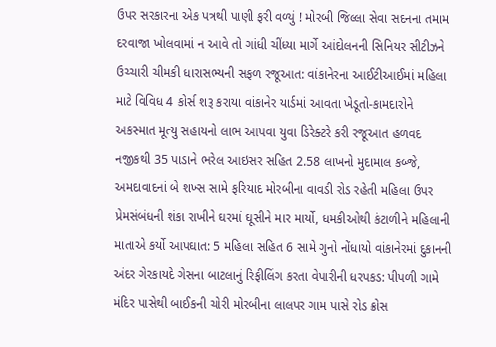ઉપર સરકારના એક પત્રથી પાણી ફરી વળ્યું ! મોરબી જિલ્લા સેવા સદનના તમામ દરવાજા ખોલવામાં ન આવે તો ગાંધી ચીંધ્યા માર્ગે આંદોલનની સિનિયર સીટીઝને ઉચ્ચારી ચીમકી ધારાસભ્યની સફળ રજૂઆત: વાંકાનેરના આઈટીઆઈમાં મહિલા માટે વિવિધ 4 કોર્સ શરૂ કરાયા વાંકાનેર યાર્ડમાં આવતા ખેડૂતો-કામદારોને અકસ્માત મૂત્યુ સહાયનો લાભ આપવા યુવા ડિરેક્ટરે કરી રજૂઆત હળવદ નજીકથી 35 પાડાને ભરેલ આઇસર સહિત 2.58 લાખનો મુદામાલ કબ્જે, અમદાવાદનાં બે શખ્સ સામે ફરિયાદ મોરબીના વાવડી રોડ રહેતી મહિલા ઉપર પ્રેમસંબંધની શંકા રાખીને ઘરમાં ઘૂસીને માર માર્યો, ધમકીઓથી કંટાળીને મહિલાની માતાએ કર્યો આપઘાત: 5 મહિલા સહિત 6 સામે ગુનો નોંધાયો વાંકાનેરમાં દુકાનની અંદર ગેરકાયદે ગેસના બાટલાનું રિફીલિંગ કરતા વેપારીની ધરપકડ: પીપળી ગામે મંદિર પાસેથી બાઈકની ચોરી મોરબીના લાલપર ગામ પાસે રોડ ક્રોસ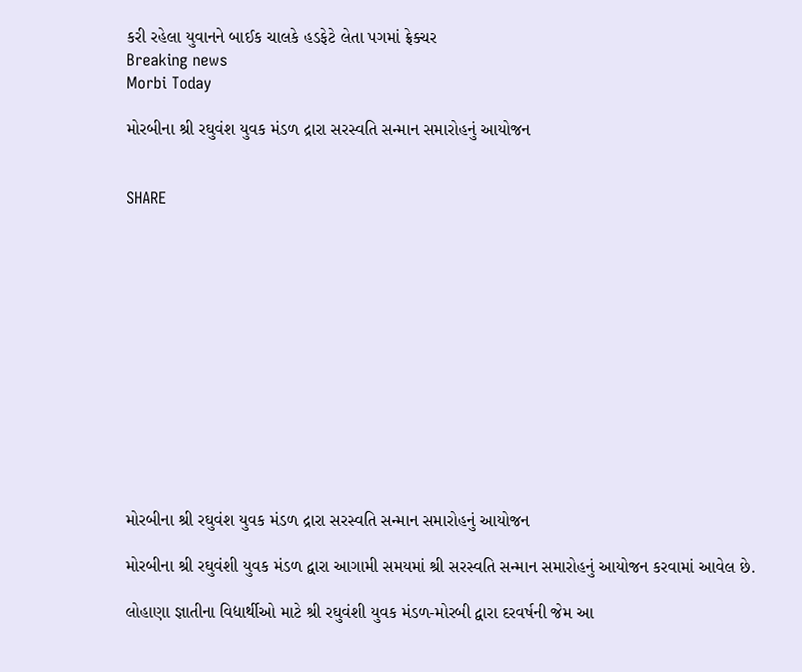કરી રહેલા યુવાનને બાઈક ચાલકે હડફેટે લેતા પગમાં ફ્રેક્ચર
Breaking news
Morbi Today

મોરબીના શ્રી રઘુવંશ યુવક મંડળ દ્રારા સરસ્વતિ સન્માન સમારોહનું આયોજન


SHARE













મોરબીના શ્રી રઘુવંશ યુવક મંડળ દ્રારા સરસ્વતિ સન્માન સમારોહનું આયોજન

મોરબીના શ્રી રઘુવંશી યુવક મંડળ દ્વારા આગામી સમયમાં શ્રી સરસ્વતિ સન્માન સમારોહનું આયોજન કરવામાં આવેલ છે.

લોહાણા જ્ઞાતીના વિદ્યાર્થીઓ માટે શ્રી રઘુવંશી યુવક મંડળ-મોરબી દ્વારા દરવર્ષની જેમ આ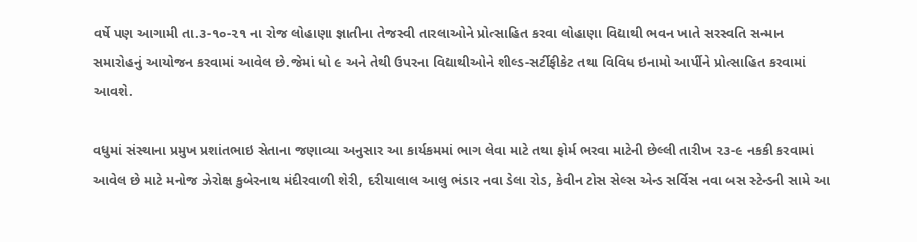વર્ષે પણ આગામી તા.૩-૧૦-૨૧ ના રોજ લોહાણા જ્ઞાતીના તેજસ્વી તારલાઓને પ્રોત્સાહિત કરવા લોહાણા વિદ્યાથી ભવન ખાતે સરસ્વતિ સન્માન સમારોહનું આયોજન કરવામાં આવેલ છે.જેમાં ધો ૯ અને તેથી ઉપરના વિદ્યાથીઓને શીલ્ડ-સર્ટીફીકેટ તથા વિવિધ ઇનામો આર્પીને પ્રોત્સાહિત કરવામાં આવશે.

વધુમાં સંસ્થાના પ્રમુખ પ્રશાંતભાઇ સેતાના જણાવ્યા અનુસાર આ કાર્યકમમાં ભાગ લેવા માટે તથા ફોર્મ ભરવા માટેની છેલ્લી તારીખ ૨૩-૯ નકકી કરવામાં આવેલ છે માટે મનોજ ઝેરોક્ષ કુબેરનાથ મંદીરવાળી શેરી, દરીયાલાલ આલુ ભંડાર નવા ડેલા રોડ, કેવીન ટોસ સેલ્સ એન્ડ સર્વિસ નવા બસ સ્ટેન્ડની સામે આ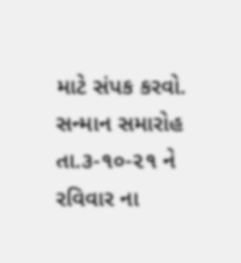માટે સંપક કરવો. સન્માન સમારોહ તા.૩-૧૦-૨૧ ને રવિવાર ના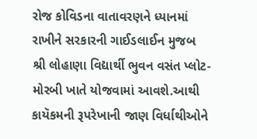રોજ કોવિડના વાતાવરણને ધ્યાનમાં રાખીને સરકારની ગાઈડલાઈન મુજબ શ્રી લોહાણા વિદ્યાર્થી ભુવન વસંત પ્લોટ-મોરબી ખાતે યોજવામાં આવશે.આથી કાયૅકમની રૂપરેખાની જાણ વિર્ધાથીઓને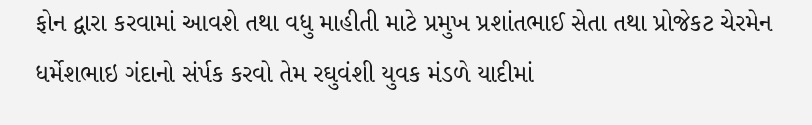ફોન દ્વારા કરવામાં આવશે તથા વધુ માહીતી માટે પ્રમુખ પ્રશાંતભાઈ સેતા તથા પ્રોજેકટ ચેરમેન ધર્મેશભાઇ ગંદાનો સંર્પક કરવો તેમ રઘુવંશી યુવક મંડળે યાદીમાં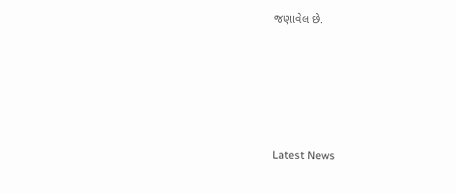જણાવેલ છે.






Latest News